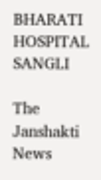BHARATI HOSPITAL SANGLI

The Janshakti News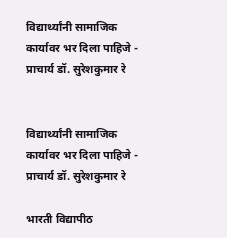विद्यार्थ्यांनी सामाजिक कार्यावर भर दिला पाहिजे - प्राचार्य डॉ. सुरेशकुमार रे


विद्यार्थ्यांनी सामाजिक कार्यावर भर दिला पाहिजे - प्राचार्य डॉ. सुरेशकुमार रे

भारती विद्यापीठ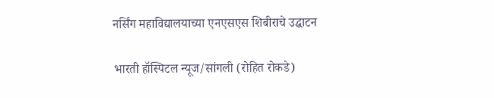नर्सिंग महाविद्यालयाच्या एनएसएस शिबीराचे उद्घाटन

भारती हॉस्पिटल न्यूज/सांगली (रोहित रोकडे)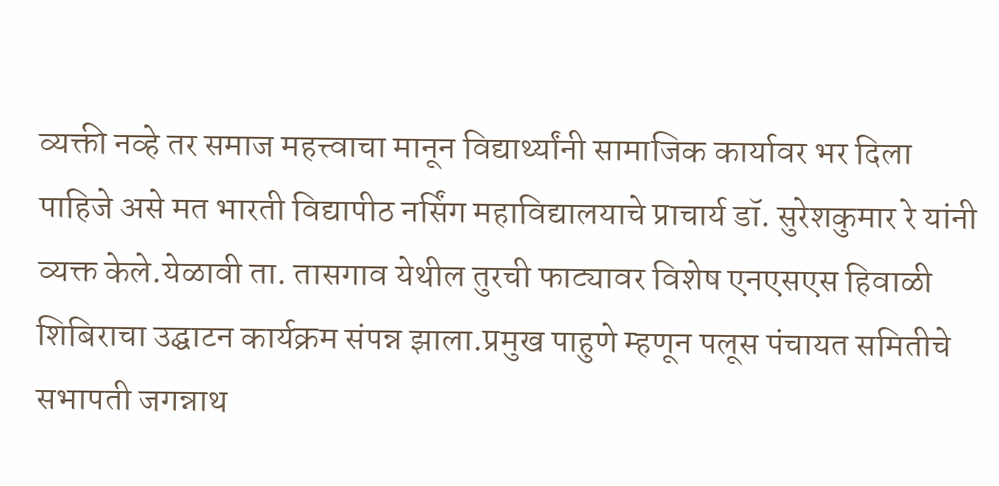व्यक्ती नव्हे तर समाज महत्त्वाचा मानून विद्यार्थ्यांनी सामाजिक कार्यावर भर दिला पाहिजे असे मत भारती विद्यापीठ नर्सिंग महाविद्यालयाचे प्राचार्य डॉ. सुरेशकुमार रे यांनी व्यक्त केले.येळावी ता. तासगाव येथील तुरची फाट्यावर विशेष एनएसएस हिवाळी शिबिराचा उद्घाटन कार्यक्रम संपन्न झाला.प्रमुख पाहुणे म्हणून पलूस पंचायत समितीचे सभापती जगन्नाथ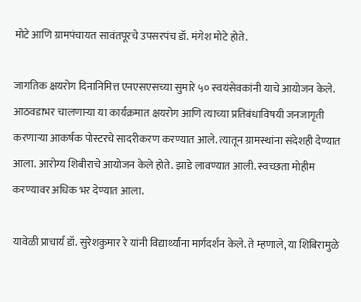मोटे आणि ग्रामपंचायत सावंतपूरचे उपसरपंच डॉ. मंगेश मोटे होते.

जागतिक क्षयरोग दिनानिमित्त एनएसएसच्या सुमारे ५० स्वयंसेवकांनी याचे आयोजन केले. आठवडाभर चालणाऱ्या या कार्यक्रमात क्षयरोग आणि त्याच्या प्रतिबंधाविषयी जनजागृती करणाऱ्या आकर्षक पोस्टरचे सादरीकरण करण्यात आले. त्यातून ग्रामस्थांना संदेशही देण्यात आला. आरोग्य शिबीराचे आयोजन केले होते. झाडे लावण्यात आली. स्वच्छता मोहीम करण्यावर अधिक भर देण्यात आला.

यावेळी प्राचार्य डॉ. सुरेशकुमार रे यांनी विद्यार्थ्यांना मार्गदर्शन केले. ते म्हणाले, या शिबिरामुळे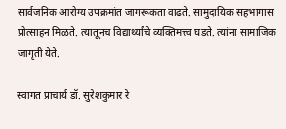सार्वजनिक आरोग्य उपक्रमांत जागरूकता वाढते. सामुदायिक सहभागास प्रोत्साहन मिळते. त्यातूनच विद्यार्थ्यांचे व्यक्तिमत्त्व घडते. त्यांना सामाजिक जागृती येते.

स्वागत प्राचार्य डॉ. सुरेशकुमार रे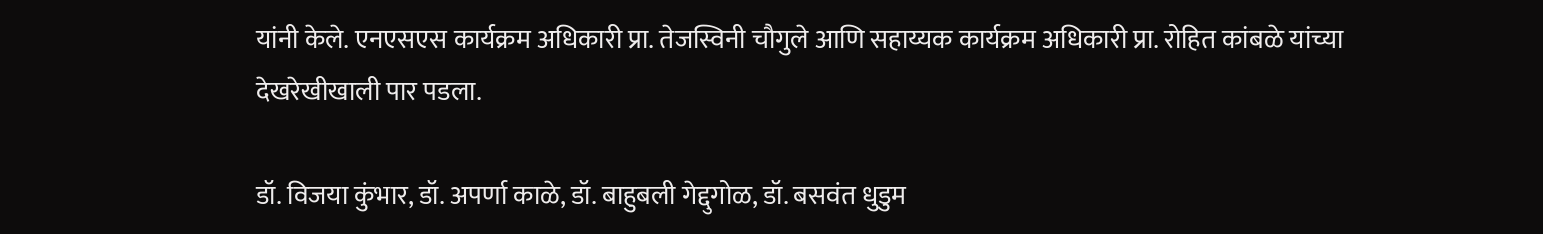यांनी केले. एनएसएस कार्यक्रम अधिकारी प्रा. तेजस्विनी चौगुले आणि सहाय्यक कार्यक्रम अधिकारी प्रा. रोहित कांबळे यांच्या देखरेखीखाली पार पडला.

डॉ. विजया कुंभार, डॉ. अपर्णा काळे, डॉ. बाहुबली गेद्दुगोळ, डॉ. बसवंत धुडुम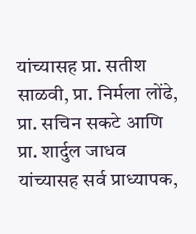यांच्यासह प्रा. सतीश साळवी, प्रा. निर्मला लोंढे, प्रा. सचिन सकटे आणि प्रा. शार्दुल जाधव यांच्यासह सर्व प्राध्यापक,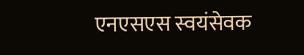एनएसएस स्वयंसेवक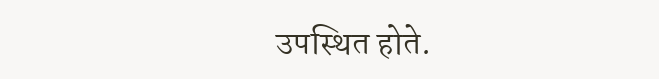उपस्थित होते.